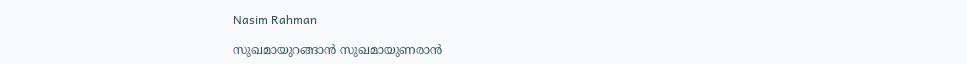Nasim Rahman

സുഖമായുറങ്ങാൻ സുഖമായുണരാൻ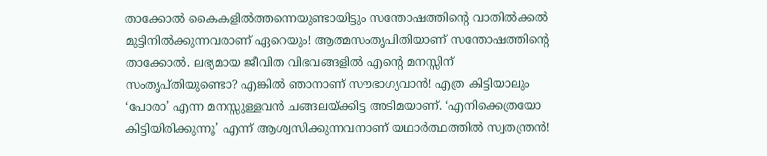താക്കോല്‍ കൈകളില്‍ത്തന്നെയുണ്ടായിട്ടും സന്തോഷത്തിന്റെ വാതില്‍ക്കല്‍ മുട്ടിനില്‍ക്കുന്നവരാണ് ഏറെയും! ആത്മസംതൃപിതിയാണ് സന്തോഷത്തിന്റെ താക്കോല്‍. ലഭ്യമായ ജീവിത വിഭവങ്ങളില്‍ എന്റെ മനസ്സിന് സംതൃപ്തിയുണ്ടൊ? എങ്കില്‍ ഞാനാണ് സൗഭാഗ്യവാന്‍! എത്ര കിട്ടിയാലും ‘പോരാ’ എന്ന മനസ്സുള്ളവന്‍ ചങ്ങലയ്ക്കിട്ട അടിമയാണ്. ‘എനിക്കെത്രയോ കിട്ടിയിരിക്കുന്നൂ’ എന്ന് ആശ്വസിക്കുന്നവനാണ് യഥാര്‍ത്ഥത്തില്‍ സ്വതന്ത്രന്‍!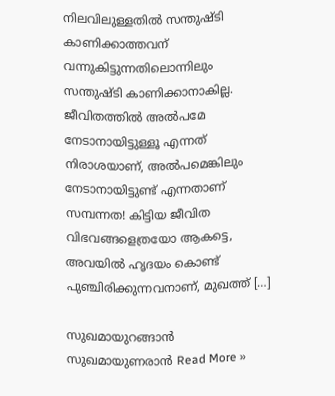നിലവിലുള്ളതില്‍ സന്തുഷ്ടി കാണിക്കാത്തവന് വന്നുകിട്ടുന്നതിലൊന്നിലും സന്തുഷ്ടി കാണിക്കാനാകില്ല. ജീവിതത്തില്‍ അല്‍പമേ നേടാനായിട്ടുള്ളൂ എന്നത് നിരാശയാണ്, അല്‍പമെങ്കിലും നേടാനായിട്ടുണ്ട് എന്നതാണ് സമ്പന്നത! കിട്ടിയ ജീവിത വിഭവങ്ങളെത്രയോ ആകട്ടെ, അവയില്‍ ഹൃദയം കൊണ്ട് പുഞ്ചിരിക്കുന്നവനാണ്, മുഖത്ത് […]

സുഖമായുറങ്ങാൻ സുഖമായുണരാൻ Read More »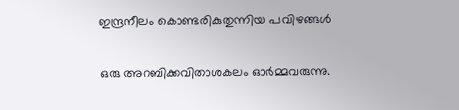ഇന്ദ്രനീലം കൊണ്ടരികുതുന്നിയ പവിഴങ്ങള്‍

ഒരു അറബിക്കവിതാശകലം ഓര്‍മ്മവരുന്നു.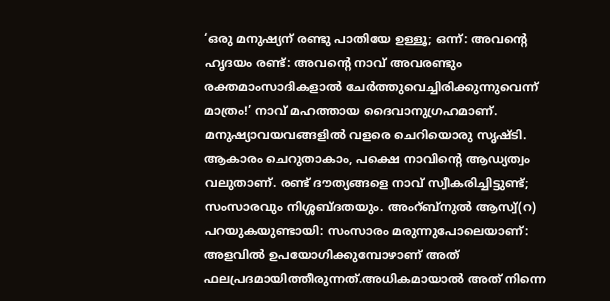‘ഒരു മനുഷ്യന് രണ്ടു പാതിയേ ഉള്ളൂ; ഒന്ന്: അവന്റെ ഹൃദയം രണ്ട്: അവന്റെ നാവ് അവരണ്ടും രക്തമാംസാദികളാല്‍ ചേര്‍ത്തുവെച്ചിരിക്കുന്നുവെന്ന് മാത്രം!’ നാവ് മഹത്തായ ദൈവാനുഗ്രഹമാണ്. മനുഷ്യാവയവങ്ങളില്‍ വളരെ ചെറിയൊരു സൃഷ്ടി. ആകാരം ചെറുതാകാം, പക്ഷെ നാവിന്റെ ആഡ്യത്വം വലുതാണ്. രണ്ട് ദൗത്യങ്ങളെ നാവ് സ്വീകരിച്ചിട്ടുണ്ട്; സംസാരവും നിശ്ശബ്ദതയും. അംറ്ബ്‌നുല്‍ ആസ്വ്(റ) പറയുകയുണ്ടായി: സംസാരം മരുന്നുപോലെയാണ്: അളവില്‍ ഉപയോഗിക്കുമ്പോഴാണ് അത് ഫലപ്രദമായിത്തീരുന്നത്.അധികമായാല്‍ അത് നിന്നെ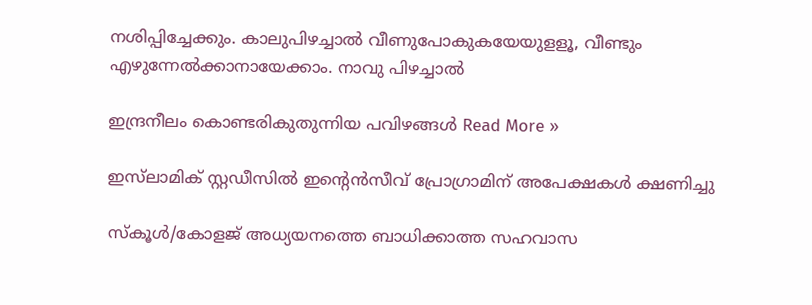നശിപ്പിച്ചേക്കും. കാലുപിഴച്ചാല്‍ വീണുപോകുകയേയുളളൂ, വീണ്ടും എഴുന്നേല്‍ക്കാനായേക്കാം. നാവു പിഴച്ചാല്‍

ഇന്ദ്രനീലം കൊണ്ടരികുതുന്നിയ പവിഴങ്ങള്‍ Read More »

ഇസ്‌ലാമിക്‌ സ്റ്റഡീസിൽ ഇന്റെൻസീവ്‌ പ്രോഗ്രാമിന്‌ അപേക്ഷകൾ ക്ഷണിച്ചു

സ്കൂൾ/കോളജ്‌ അധ്യയനത്തെ ബാധിക്കാത്ത സഹവാസ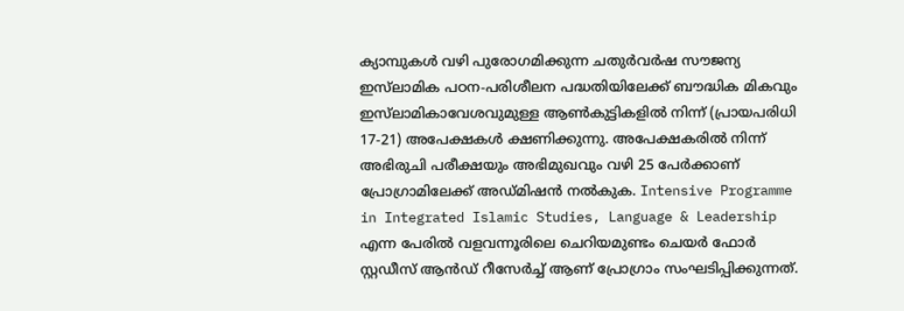ക്യാമ്പുകൾ വഴി പുരോഗമിക്കുന്ന ചതുർവർഷ സൗജന്യ ഇസ്‌ലാമിക പഠന-പരിശീലന പദ്ധതിയിലേക്ക്‌ ബൗദ്ധിക മികവും ഇസ്‌ലാമികാവേശവുമുള്ള ആൺകുട്ടികളിൽ നിന്ന് (പ്രായപരിധി 17-21) അപേക്ഷകൾ ക്ഷണിക്കുന്നു. അപേക്ഷകരിൽ നിന്ന്‌ അഭിരുചി പരീക്ഷയും അഭിമുഖവും വഴി 25 പേർക്കാണ്‌‌ പ്രോഗ്രാമിലേക്ക്‌ അഡ്മിഷൻ നൽകുക. Intensive Programme in Integrated Islamic Studies, Language & Leadership എന്ന പേരിൽ വളവന്നൂരിലെ ചെറിയമുണ്ടം ചെയർ ഫോർ സ്റ്റഡീസ്‌ ആൻഡ്‌ റീസേർച്ച്‌ ആണ്‌ പ്രോഗ്രാം‌ സംഘടിപ്പിക്കുന്നത്‌.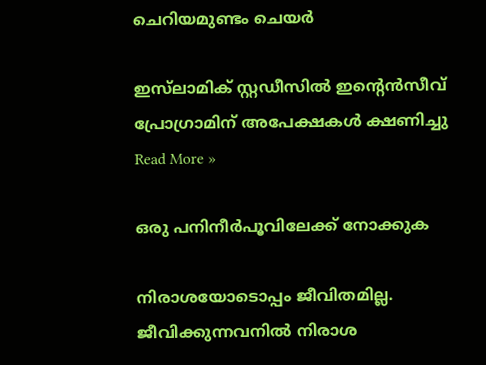ചെറിയമുണ്ടം ചെയർ

ഇസ്‌ലാമിക്‌ സ്റ്റഡീസിൽ ഇന്റെൻസീവ്‌ പ്രോഗ്രാമിന്‌ അപേക്ഷകൾ ക്ഷണിച്ചു Read More »

ഒരു പനിനീര്‍പൂവിലേക്ക് നോക്കുക

നിരാശയോടൊപ്പം ജീവിതമില്ല. ജീവിക്കുന്നവനില്‍ നിരാശ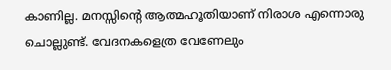കാണില്ല. മനസ്സിന്റെ ആത്മഹൂതിയാണ് നിരാശ എന്നൊരു ചൊല്ലുണ്ട്. വേദനകളെത്ര വേണേലും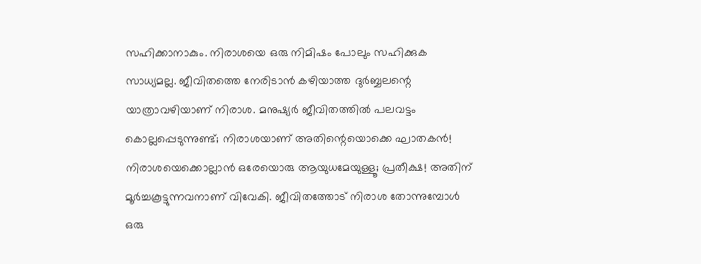സഹിക്കാനാകും. നിരാശയെ ഒരു നിമിഷം പോലും സഹിക്കുക സാധ്യമല്ല. ജീവിതത്തെ നേരിടാന്‍ കഴിയാത്ത ദുര്‍ബ്ബലന്റെ യാത്രാവഴിയാണ് നിരാശ. മനുഷ്യര്‍ ജീവിതത്തില്‍ പലവട്ടം കൊല്ലപ്പെടുന്നുണ്ട്; നിരാശയാണ് അതിന്റെയൊക്കെ ഘാതകന്‍! നിരാശയെക്കൊല്ലാന്‍ ഒരേയൊരു ആയുധമേയുള്ളൂ; പ്രതീക്ഷ! അതിന് മൂര്‍ച്ചകൂട്ടുന്നവനാണ് വിവേകി. ജീവിതത്തോട് നിരാശ തോന്നുമ്പോള്‍ ഒരു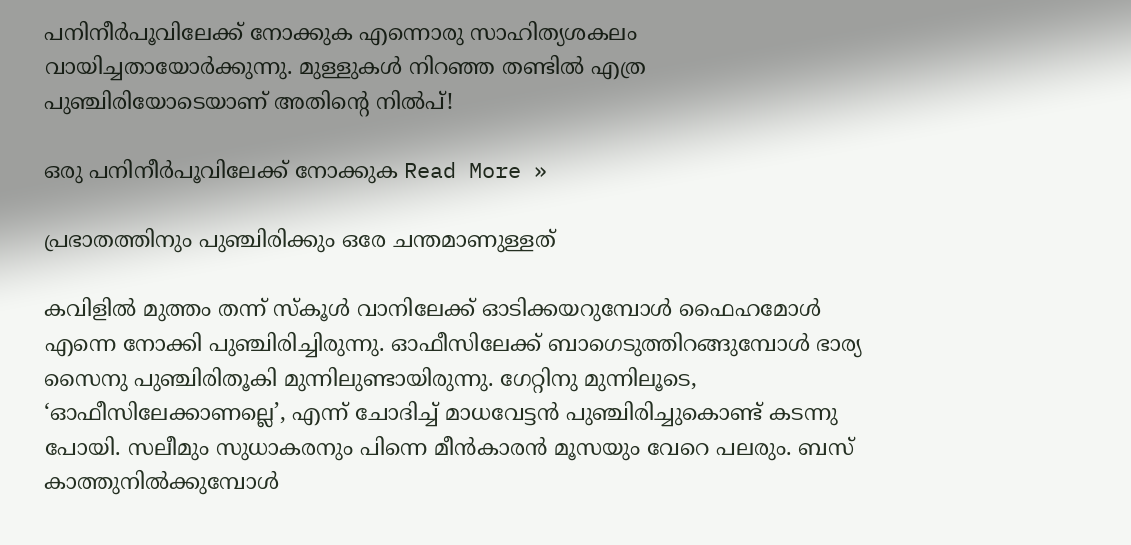പനിനീര്‍പൂവിലേക്ക് നോക്കുക എന്നൊരു സാഹിത്യശകലം വായിച്ചതായോര്‍ക്കുന്നു. മുള്ളുകള്‍ നിറഞ്ഞ തണ്ടില്‍ എത്ര പുഞ്ചിരിയോടെയാണ് അതിന്റെ നില്‍പ്‌!

ഒരു പനിനീര്‍പൂവിലേക്ക് നോക്കുക Read More »

പ്രഭാതത്തിനും പുഞ്ചിരിക്കും ഒരേ ചന്തമാണുള്ളത്

കവിളില്‍ മുത്തം തന്ന് സ്‌കൂള്‍ വാനിലേക്ക് ഓടിക്കയറുമ്പോള്‍ ഫൈഹമോള്‍ എന്നെ നോക്കി പുഞ്ചിരിച്ചിരുന്നു. ഓഫീസിലേക്ക് ബാഗെടുത്തിറങ്ങുമ്പോള്‍ ഭാര്യ സൈനു പുഞ്ചിരിതൂകി മുന്നിലുണ്ടായിരുന്നു. ഗേറ്റിനു മുന്നിലൂടെ, ‘ഓഫീസിലേക്കാണല്ലെ’, എന്ന് ചോദിച്ച് മാധവേട്ടന്‍ പുഞ്ചിരിച്ചുകൊണ്ട് കടന്നു പോയി. സലീമും സുധാകരനും പിന്നെ മീന്‍കാരന്‍ മൂസയും വേറെ പലരും. ബസ് കാത്തുനില്‍ക്കുമ്പോള്‍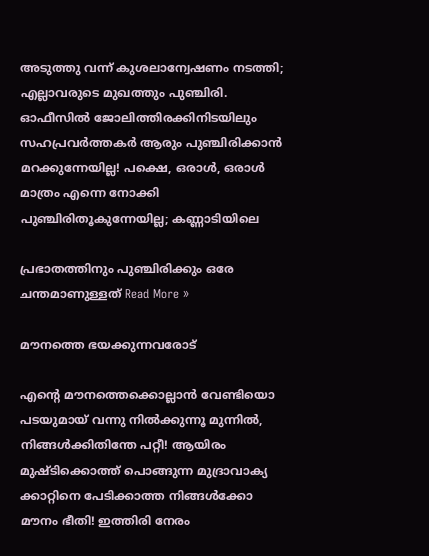അടുത്തു വന്ന് കുശലാന്വേഷണം നടത്തി; എല്ലാവരുടെ മുഖത്തും പുഞ്ചിരി. ഓഫീസില്‍ ജോലിത്തിരക്കിനിടയിലും സഹപ്രവര്‍ത്തകര്‍ ആരും പുഞ്ചിരിക്കാന്‍ മറക്കുന്നേയില്ല! പക്ഷെ, ഒരാള്‍, ഒരാള്‍ മാത്രം എന്നെ നോക്കി പുഞ്ചിരിതൂകുന്നേയില്ല; കണ്ണാടിയിലെ

പ്രഭാതത്തിനും പുഞ്ചിരിക്കും ഒരേ ചന്തമാണുള്ളത് Read More »

മൗനത്തെ ഭയക്കുന്നവരോട്‌

എന്റെ മൗനത്തെക്കൊല്ലാന്‍ വേണ്ടിയൊ പടയുമായ് വന്നു നില്‍ക്കുന്നൂ മുന്നില്‍, നിങ്ങള്‍ക്കിതിന്തേ പറ്റീ! ആയിരം മുഷ്ടിക്കൊത്ത് പൊങ്ങുന്ന മുദ്രാവാക്യ ക്കാറ്റിനെ പേടിക്കാത്ത നിങ്ങള്‍ക്കോ മൗനം ഭീതി! ഇത്തിരി നേരം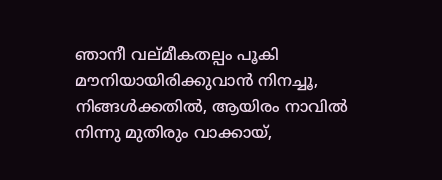ഞാനീ വല്മീകതല്പം പൂകി മൗനിയായിരിക്കുവാന്‍ നിനച്ചൂ, നിങ്ങള്‍ക്കതില്‍, ആയിരം നാവില്‍ നിന്നു മുതിരും വാക്കായ്,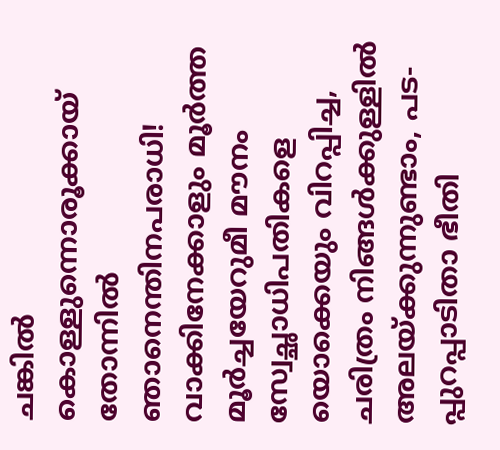ചങ്കില്‍ കൊള്ളുന്നൊരൂക്കായ് തോന്നില്‍ ഞാനെന്തിനപരാധി! വാക്കിനേക്കാളും മൂര്‍ത്ത മൂര്‍ച്ചയേറുമീ മൗനം സ്വേച്ഛാധിപതികളെ യൊക്കെയും വിറപ്പിച്ച, ചരിത്രം നിങ്ങള്‍ക്കുള്ളില്‍ അലയ്ക്കുന്നുണ്ടാം, പട- പ്പുറപ്പാടിതാ ഭീതി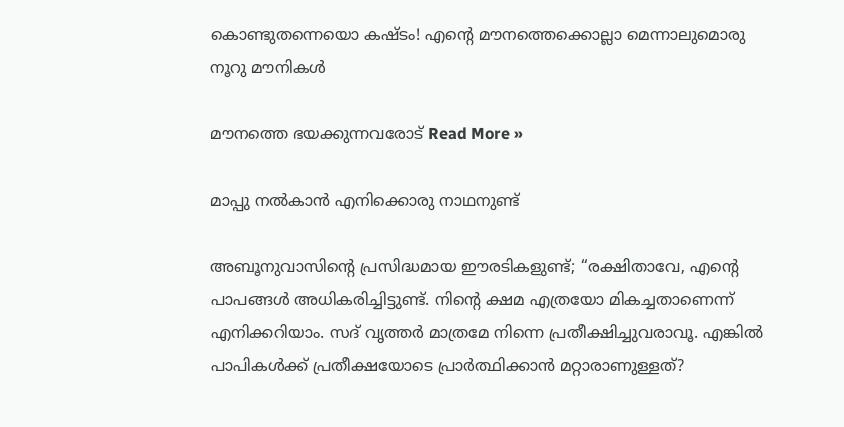കൊണ്ടുതന്നെയൊ കഷ്ടം! എന്റെ മൗനത്തെക്കൊല്ലാ മെന്നാലുമൊരു നൂറു മൗനികള്‍

മൗനത്തെ ഭയക്കുന്നവരോട്‌ Read More »

മാപ്പു നല്‍കാന്‍ എനിക്കൊരു നാഥനുണ്ട്

അബൂനുവാസിന്റെ പ്രസിദ്ധമായ ഈരടികളുണ്ട്; “രക്ഷിതാവേ, എന്റെ പാപങ്ങള്‍ അധികരിച്ചിട്ടുണ്ട്. നിന്റെ ക്ഷമ എത്രയോ മികച്ചതാണെന്ന് എനിക്കറിയാം. സദ് വൃത്തര്‍ മാത്രമേ നിന്നെ പ്രതീക്ഷിച്ചുവരാവൂ. എങ്കില്‍ പാപികള്‍ക്ക് പ്രതീക്ഷയോടെ പ്രാര്‍ത്ഥിക്കാന്‍ മറ്റാരാണുള്ളത്?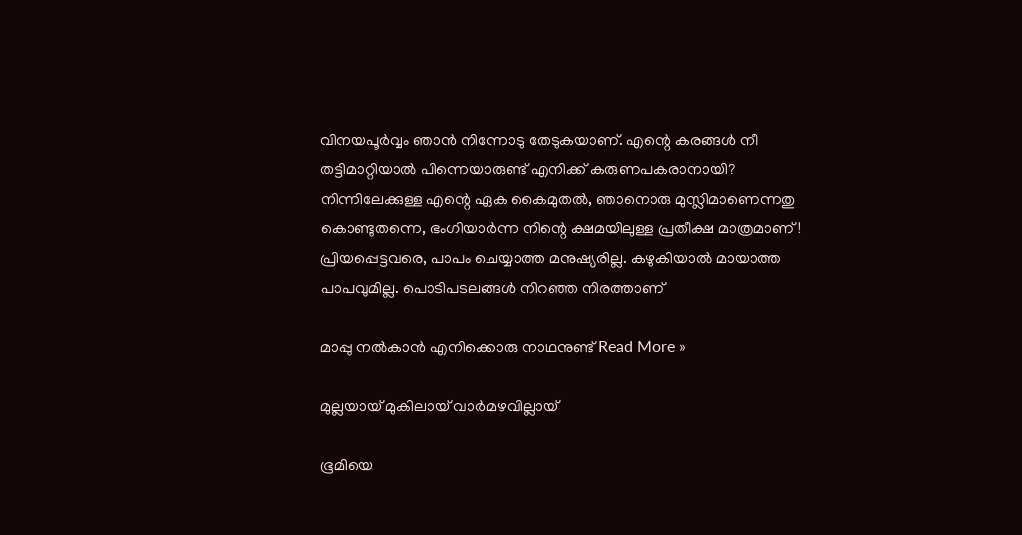വിനയപൂര്‍വ്വം ഞാന്‍ നിന്നോടു തേടുകയാണ്. എന്റെ കരങ്ങള്‍ നീ തട്ടിമാറ്റിയാല്‍ പിന്നെയാരുണ്ട് എനിക്ക് കരുണപകരാനായി? നിന്നിലേക്കുള്ള എന്റെ ഏക കൈമുതല്‍, ഞാനൊരു മുസ്ലിമാണെന്നതു കൊണ്ടുതന്നെ, ഭംഗിയാര്‍ന്ന നിന്റെ ക്ഷമയിലുള്ള പ്രതീക്ഷ മാത്രമാണ്! പ്രിയപ്പെട്ടവരെ, പാപം ചെയ്യാത്ത മനുഷ്യരില്ല. കഴുകിയാല്‍ മായാത്ത പാപവുമില്ല. പൊടിപടലങ്ങള്‍ നിറഞ്ഞ നിരത്താണ്

മാപ്പു നല്‍കാന്‍ എനിക്കൊരു നാഥനുണ്ട് Read More »

മുല്ലയായ് മുകിലായ് വാർമഴവില്ലായ്

ഭൂമിയെ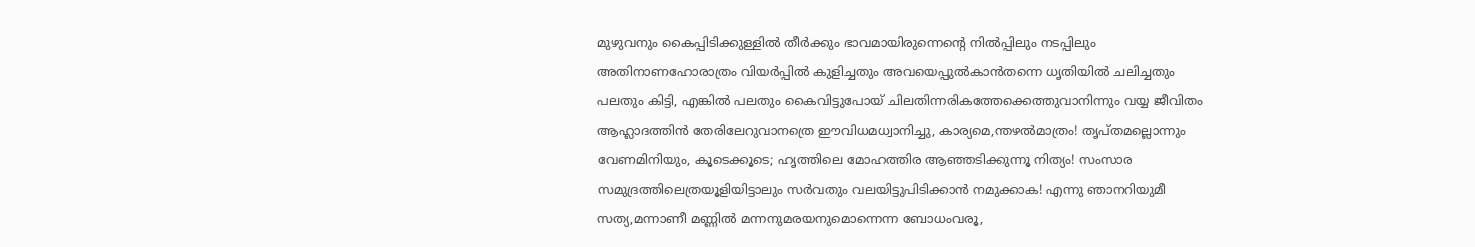മുഴുവനും കൈപ്പിടിക്കുള്ളില്‍ തീര്‍ക്കും ഭാവമായിരുന്നെന്‍റെ നില്‍പ്പിലും നടപ്പിലും അതിനാണഹോരാത്രം വിയര്‍പ്പില്‍ കുളിച്ചതും അവയെപ്പുല്‍കാന്‍തന്നെ ധൃതിയില്‍ ചലിച്ചതും പലതും കിട്ടി, എങ്കില്‍ പലതും കൈവിട്ടുപോയ് ചിലതിന്നരികത്തേക്കെത്തുവാനിന്നും വയ്യ ജീവിതം ആഹ്ലാദത്തിന്‍ തേരിലേറുവാനത്രെ ഈവിധമധ്വാനിച്ചു, കാര്യമെ,ന്തഴല്‍മാത്രം! തൃപ്തമല്ലൊന്നും വേണമിനിയും, കൂടെക്കൂടെ; ഹൃത്തിലെ മോഹത്തിര ആഞ്ഞടിക്കുന്നൂ നിത്യം! സംസാര സമുദ്രത്തിലെത്രയൂളിയിട്ടാലും സര്‍വതും വലയിട്ടുപിടിക്കാന്‍ നമുക്കാക! എന്നു ഞാനറിയുമീ സത്യ,മന്നാണീ മണ്ണില്‍ മന്നനുമരയനുമൊന്നെന്ന ബോധംവരൂ,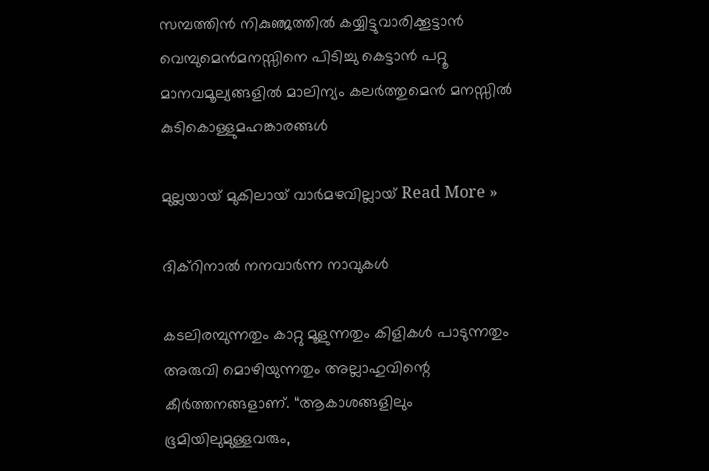സമ്പത്തിന്‍ നികുഞ്ജത്തില്‍ കയ്യിട്ടുവാരിക്കൂട്ടാന്‍ വെമ്പുമെന്‍മനസ്സിനെ പിടിച്ചു കെട്ടാന്‍ പറ്റൂ മാനവമൂല്യങ്ങളില്‍ മാലിന്യം കലര്‍ത്തുമെന്‍ മനസ്സില്‍ കുടികൊള്ളുമഹങ്കാരങ്ങള്‍

മുല്ലയായ് മുകിലായ് വാർമഴവില്ലായ് Read More »

ദിക്റിനാൽ നനവാർന്ന നാവുകൾ

കടലിരമ്പുന്നതും കാറ്റു മൂളുന്നതും കിളികള്‍ പാടുന്നതും അരുവി മൊഴിയുന്നതും അല്ലാഹുവിന്റെ കീര്‍ത്തനങ്ങളാണ്. “ആകാശങ്ങളിലും ഭൂമിയിലുമുള്ളവരും,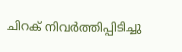ചിറക് നിവര്‍ത്തിപ്പിടിച്ചു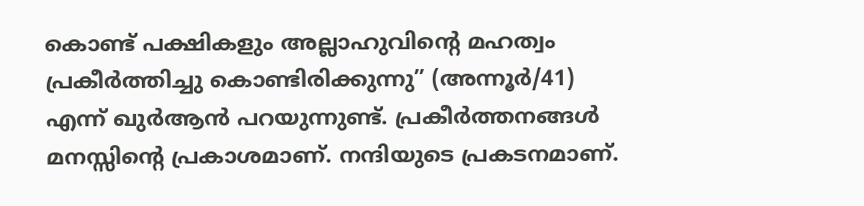കൊണ്ട് പക്ഷികളും അല്ലാഹുവിന്റെ മഹത്വം പ്രകീര്‍ത്തിച്ചു കൊണ്ടിരിക്കുന്നു” (അന്നൂര്‍/41) എന്ന് ഖുര്‍ആന്‍ പറയുന്നുണ്ട്. പ്രകീർത്തനങ്ങൾ മനസ്സിൻ്റെ പ്രകാശമാണ്. നന്ദിയുടെ പ്രകടനമാണ്.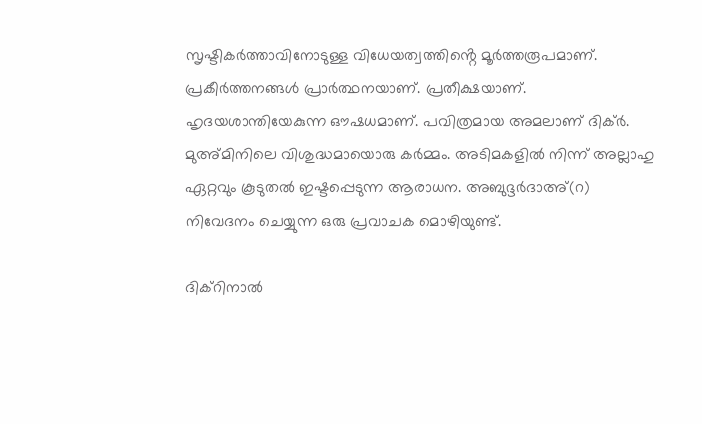സൃഷ്ടികർത്താവിനോടുള്ള വിധേയത്വത്തിൻ്റെ മൂർത്തരൂപമാണ്. പ്രകീർത്തനങ്ങൾ പ്രാർത്ഥനയാണ്. പ്രതീക്ഷയാണ്. ഹൃദയശാന്തിയേകുന്ന ഔഷധമാണ്. പവിത്രമായ അമലാണ് ദിക്ർ. മുഅ്മിനിലെ വിശുദ്ധമായൊരു കർമ്മം. അടിമകളിൽ നിന്ന് അല്ലാഹു ഏറ്റവും കൂടുതൽ ഇഷ്ടപ്പെടുന്ന ആരാധന. അബുദ്ദർദാഅ്(റ) നിവേദനം ചെയ്യുന്ന ഒരു പ്രവാചക മൊഴിയുണ്ട്.

ദിക്റിനാൽ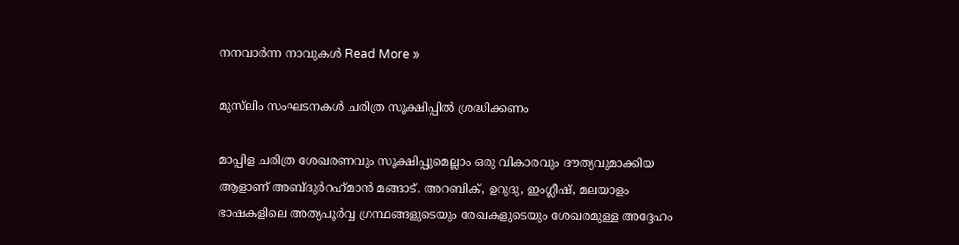നനവാർന്ന നാവുകൾ Read More »

മുസ്‌ലിം സംഘടനകൾ ചരിത്ര സൂക്ഷിപ്പിൽ ശ്രദ്ധിക്കണം

മാപ്പിള ചരിത്ര ശേഖരണവും സൂക്ഷിപ്പുമെല്ലാം ഒരു വികാരവും ദൗത്യവുമാക്കിയ ആളാണ് അബ്ദുർറഹ്‌മാൻ മങ്ങാട്. അറബിക്, ഉറുദു, ഇംഗ്ലീഷ്, മലയാളം ഭാഷകളിലെ അത്യപൂർവ്വ ഗ്രന്ഥങ്ങളുടെയും രേഖകളുടെയും ശേഖരമുള്ള അദ്ദേഹം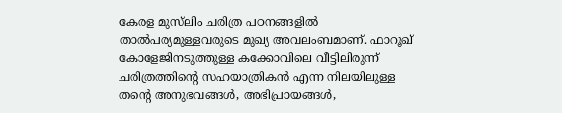കേരള മുസ്‌ലിം ചരിത്ര പഠനങ്ങളിൽ താൽപര്യമുള്ളവരുടെ മുഖ്യ അവലംബമാണ്. ഫാറൂഖ് കോളേജിനടുത്തുള്ള കക്കോവിലെ വീട്ടിലിരുന്ന് ചരിത്രത്തിൻ്റെ സഹയാത്രികൻ എന്ന നിലയിലുള്ള തൻ്റെ അനുഭവങ്ങൾ, അഭിപ്രായങ്ങൾ,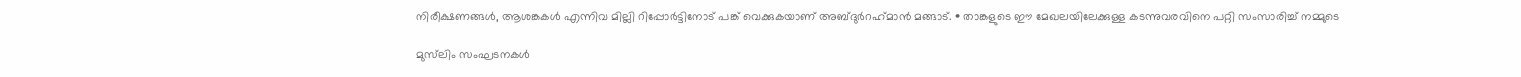നിരീക്ഷണങ്ങൾ, ആശങ്കകൾ എന്നിവ മില്ലി റിപ്പോർട്ടിനോട് പങ്ക് വെക്കുകയാണ് അബ്ദുർറഹ്‌മാൻ മങ്ങാട്. • താങ്കളുടെ ഈ മേഖലയിലേക്കുള്ള കടന്നുവരവിനെ പറ്റി സംസാരിച്ച് നമ്മുടെ

മുസ്‌ലിം സംഘടനകൾ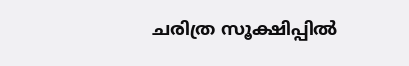ചരിത്ര സൂക്ഷിപ്പിൽ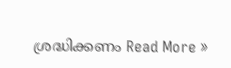ശ്രദ്ധിക്കണം Read More »